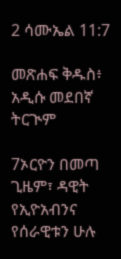2 ሳሙኤል 11:7

መጽሐፍ ቅዱስ፥ አዲሱ መደበኛ ትርጒም

7ኦርዮን በመጣ ጊዜም፣ ዳዊት የኢዮአብንና የሰራዊቱን ሁሉ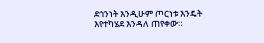ደኅንነት እንዲሁም ጦርነቱ እንዴት እየተካሄደ እንዳለ ጠየቀው።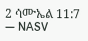2 ሳሙኤል 11:7 — NASV